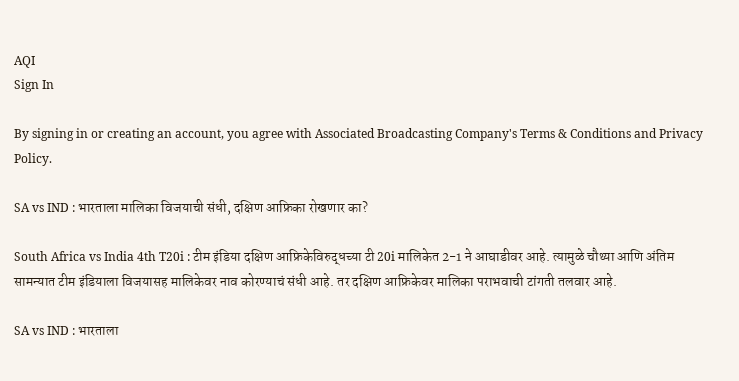AQI
Sign In

By signing in or creating an account, you agree with Associated Broadcasting Company's Terms & Conditions and Privacy Policy.

SA vs IND : भारताला मालिका विजयाची संधी, दक्षिण आफ्रिका रोखणार का?

South Africa vs India 4th T20i : टीम इंडिया दक्षिण आफ्रिकेविरुद्धच्या टी 20i मालिकेत 2-1 ने आघाडीवर आहे. त्यामुळे चौथ्या आणि अंतिम सामन्यात टीम इंडियाला विजयासह मालिकेवर नाव कोरण्याचं संधी आहे. तर दक्षिण आफ्रिकेवर मालिका पराभवाची टांगती तलवार आहे.

SA vs IND : भारताला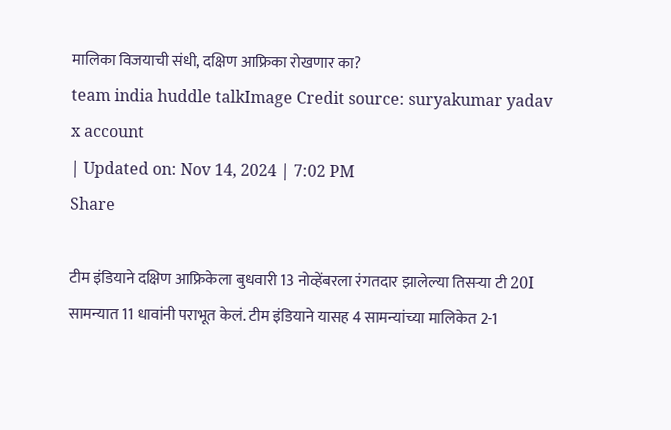मालिका विजयाची संधी, दक्षिण आफ्रिका रोखणार का?
team india huddle talkImage Credit source: suryakumar yadav x account
| Updated on: Nov 14, 2024 | 7:02 PM
Share

टीम इंडियाने दक्षिण आफ्रिकेला बुधवारी 13 नोव्हेंबरला रंगतदार झालेल्या तिसऱ्या टी 20I सामन्यात 11 धावांनी पराभूत केलं. टीम इंडियाने यासह 4 सामन्यांच्या मालिकेत 2-1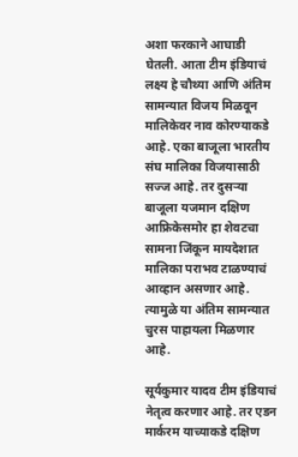अशा फरकाने आघाडी घेतली. आता टीम इंडियाचं लक्ष्य हे चौथ्या आणि अंतिम सामन्यात विजय मिळवून मालिकेवर नाव कोरण्याकडे आहे. एका बाजूला भारतीय संघ मालिका विजयासाठी सज्ज आहे. तर दुसऱ्या बाजूला यजमान दक्षिण आफ्रिकेसमोर हा शेवटचा सामना जिंकून मायदेशात मालिका पराभव टाळण्याचं आव्हान असणार आहे. त्यामुळे या अंतिम सामन्यात चुरस पाहायला मिळणार आहे.

सूर्यकुमार यादव टीम इंडियाचं नेतृत्व करणार आहे. तर एडन मार्करम याच्याकडे दक्षिण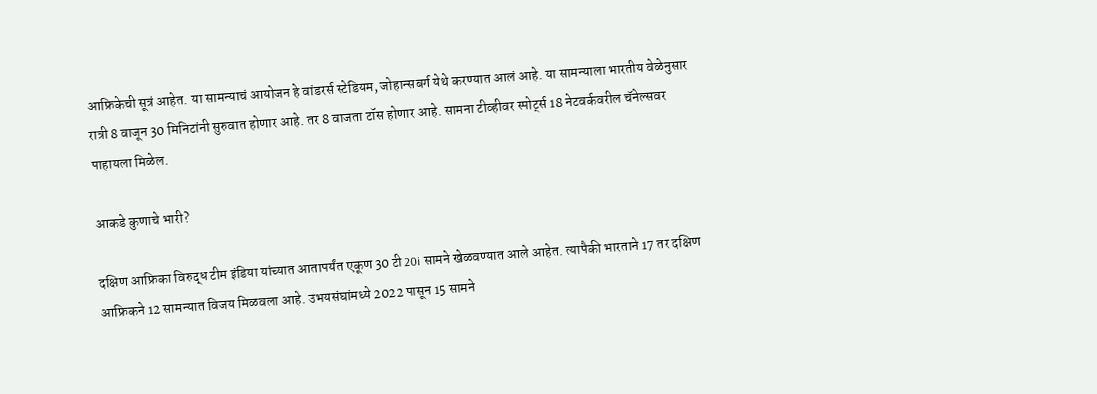आफ्रिकेची सूत्रं आहेत. या सामन्याचं आयोजन हे वांडरर्स स्टेडियम, जोहान्सबर्ग येथे करण्यात आलं आहे. या सामन्याला भारतीय वेळेनुसार रात्री 8 वाजून 30 मिनिटांनी सुरुवात होणार आहे. तर 8 वाजता टॉस होणार आहे. सामना टीव्हीवर स्पोर्ट्स 18 नेटवर्कवरील चॅनेल्सवर पाहायला मिळेल.

आकडे कुणाचे भारी?

दक्षिण आफ्रिका विरुद्ध टीम इंडिया यांच्यात आतापर्यंत एकूण 30 टी 20i सामने खेळवण्यात आले आहेत. त्यापैकी भारताने 17 तर दक्षिण आफ्रिकने 12 सामन्यात विजय मिळवला आहे. उभयसंघांमध्ये 2022 पासून 15 सामने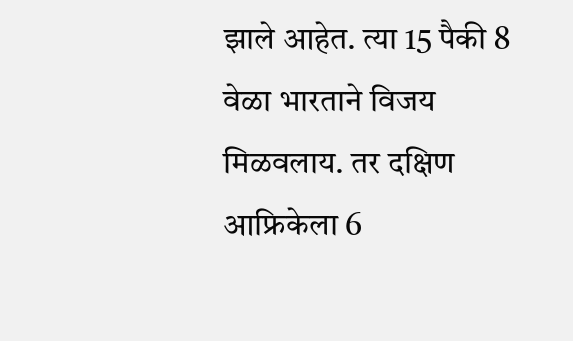झाले आहेत. त्या 15 पैकी 8 वेळा भारताने विजय मिळवलाय. तर दक्षिण आफ्रिकेला 6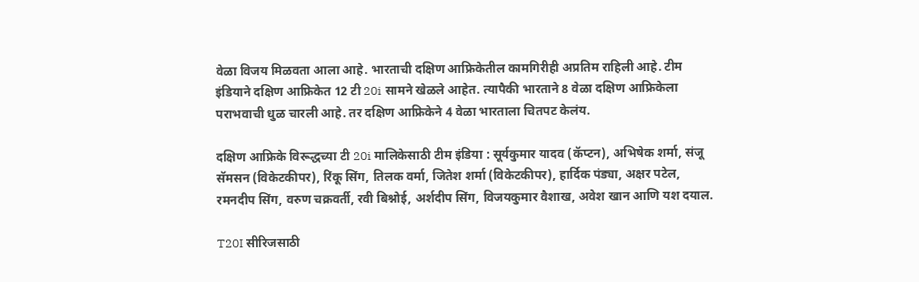वेळा विजय मिळवता आला आहे. भारताची दक्षिण आफ्रिकेतील कामगिरीही अप्रतिम राहिली आहे. टीम इंडियाने दक्षिण आफ्रिकेत 12 टी 20i सामने खेळले आहेत. त्यापैकी भारताने 8 वेळा दक्षिण आफ्रिकेला पराभवाची धुळ चारली आहे. तर दक्षिण आफ्रिकेने 4 वेळा भारताला चितपट केलंय.

दक्षिण आफ्रिके विरूद्धच्या टी 20i मालिकेसाठी टीम इंडिया : सूर्यकुमार यादव (कॅप्टन), अभिषेक शर्मा, संजू सॅमसन (विकेटकीपर), रिंकू सिंग, तिलक वर्मा, जितेश शर्मा (विकेटकीपर), हार्दिक पंड्या, अक्षर पटेल, रमनदीप सिंग, वरुण चक्रवर्ती, रवी बिश्नोई, अर्शदीप सिंग, विजयकुमार वैशाख, अवेश खान आणि यश दयाल.

T20I सीरिजसाठी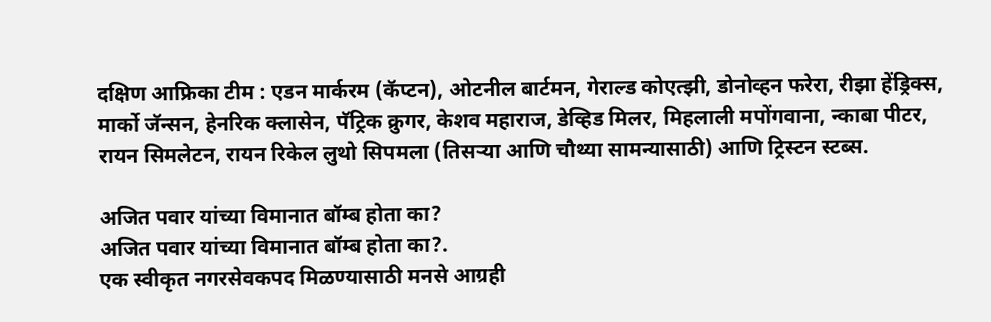दक्षिण आफ्रिका टीम : एडन मार्करम (कॅप्टन), ओटनील बार्टमन, गेराल्ड कोएत्झी, डोनोव्हन फरेरा, रीझा हेंड्रिक्स, मार्को जॅन्सन, हेनरिक क्लासेन, पॅट्रिक क्रुगर, केशव महाराज, डेव्हिड मिलर, मिहलाली मपोंगवाना, न्काबा पीटर, रायन सिमलेटन, रायन रिकेल लुथो सिपमला (तिसऱ्या आणि चौथ्या सामन्यासाठी) आणि ट्रिस्टन स्टब्स.

अजित पवार यांच्या विमानात बॉम्ब होता का?
अजित पवार यांच्या विमानात बॉम्ब होता का?.
एक स्वीकृत नगरसेवकपद मिळण्यासाठी मनसे आग्रही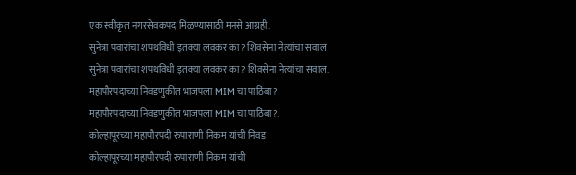एक स्वीकृत नगरसेवकपद मिळण्यासाठी मनसे आग्रही.
सुनेत्रा पवारांचा शपथविधी इतक्या लवकर का? शिवसेना नेत्यांचा सवाल
सुनेत्रा पवारांचा शपथविधी इतक्या लवकर का? शिवसेना नेत्यांचा सवाल.
महापौरपदाच्या निवडणुकीत भाजपला MIM चा पाठिंबा?
महापौरपदाच्या निवडणुकीत भाजपला MIM चा पाठिंबा?.
कोल्हापूरच्या महापौरपदी रुपाराणी निकम यांची निवड
कोल्हापूरच्या महापौरपदी रुपाराणी निकम यांची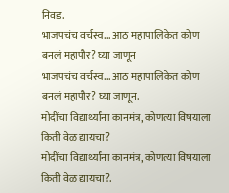निवड.
भाजपचंच वर्चस्व... आठ महापालिकेत कोण बनलं महापौर? घ्या जाणून
भाजपचंच वर्चस्व... आठ महापालिकेत कोण बनलं महापौर? घ्या जाणून.
मोदींचा विद्यार्थ्यांना कानमंत्र, कोणत्या विषयाला किती वेळ द्यायचा?
मोदींचा विद्यार्थ्यांना कानमंत्र, कोणत्या विषयाला किती वेळ द्यायचा?.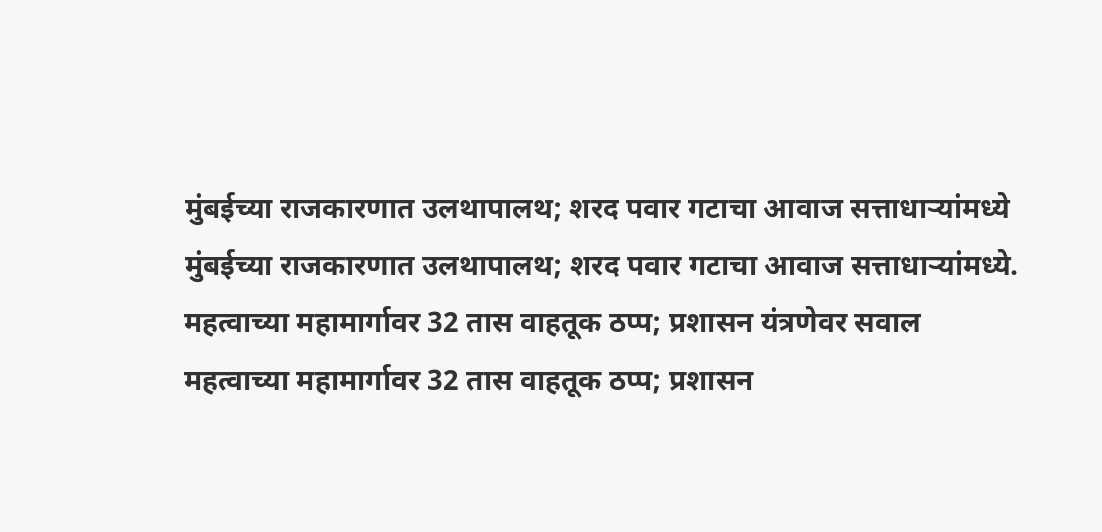मुंबईच्या राजकारणात उलथापालथ; शरद पवार गटाचा आवाज सत्ताधाऱ्यांमध्ये
मुंबईच्या राजकारणात उलथापालथ; शरद पवार गटाचा आवाज सत्ताधाऱ्यांमध्ये.
महत्वाच्या महामार्गावर 32 तास वाहतूक ठप्प; प्रशासन यंत्रणेवर सवाल
महत्वाच्या महामार्गावर 32 तास वाहतूक ठप्प; प्रशासन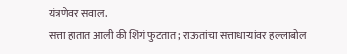यंत्रणेवर सवाल.
सत्ता हातात आली की शिंगं फुटतात; राऊतांचा सत्ताधाऱ्यांवर हल्लाबोल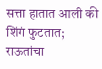सत्ता हातात आली की शिंगं फुटतात; राऊतांचा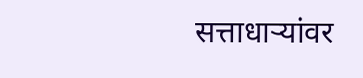सत्ताधाऱ्यांवर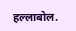हल्लाबोल.